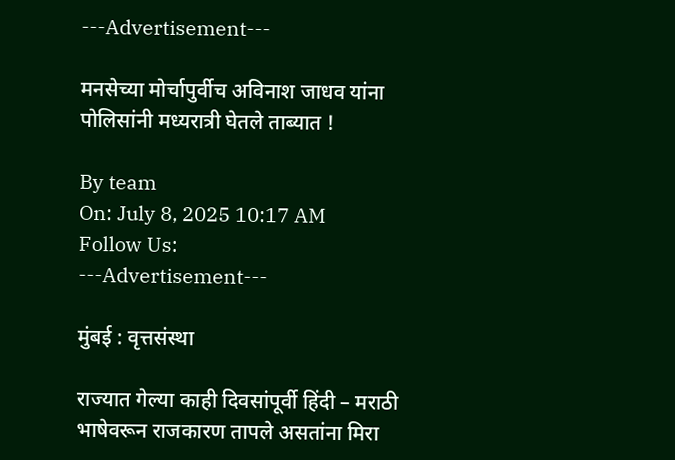---Advertisement---

मनसेच्या मोर्चापुर्वीच अविनाश जाधव यांना पोलिसांनी मध्यरात्री घेतले ताब्यात !

By team
On: July 8, 2025 10:17 AM
Follow Us:
---Advertisement---

मुंबई : वृत्तसंस्था

राज्यात गेल्या काही दिवसांपूर्वी हिंदी – मराठी भाषेवरून राजकारण तापले असतांना मिरा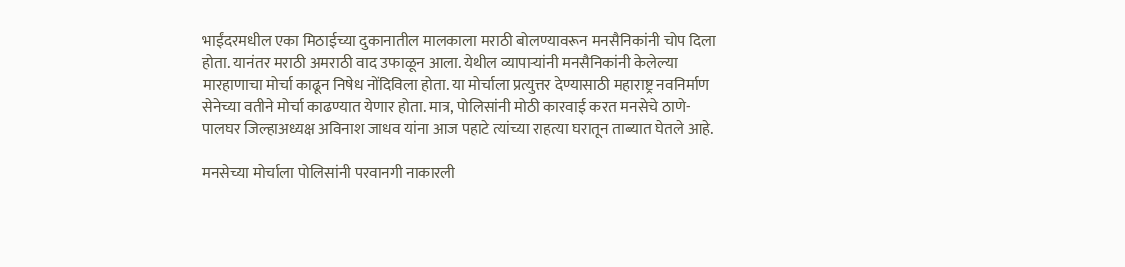भाईंदरमधील एका मिठाईच्या दुकानातील मालकाला मराठी बोलण्यावरून मनसैनिकांनी चोप दिला होता. यानंतर मराठी अमराठी वाद उफाळून आला. येथील व्यापाऱ्यांनी मनसैनिकांनी केलेल्या मारहाणाचा मोर्चा काढून निषेध नोंदिविला होता. या मोर्चाला प्रत्युत्तर देण्यासाठी महाराष्ट्र नवनिर्माण सेनेच्या वतीने मोर्चा काढण्यात येणार होता. मात्र, पोलिसांनी मोठी कारवाई करत मनसेचे ठाणे-पालघर जिल्हाअध्यक्ष अविनाश जाधव यांना आज पहाटे त्यांच्या राहत्या घरातून ताब्यात घेतले आहे.

मनसेच्या मोर्चाला पोलिसांनी परवानगी नाकारली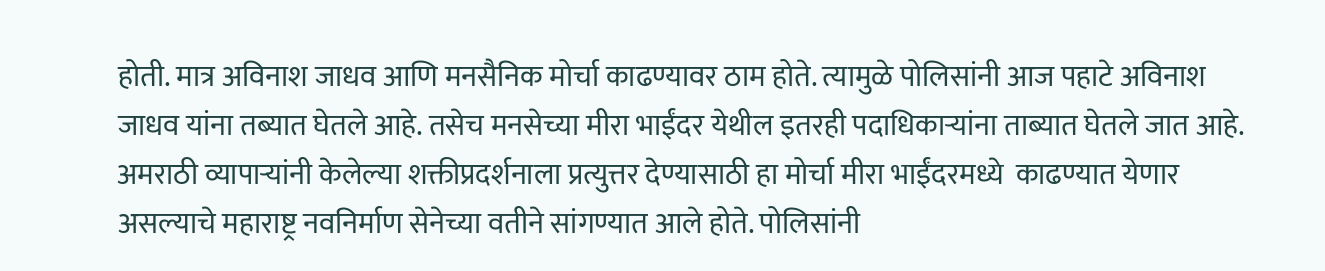होती. मात्र अविनाश जाधव आणि मनसैनिक मोर्चा काढण्यावर ठाम होते. त्यामुळे पोलिसांनी आज पहाटे अविनाश जाधव यांना तब्यात घेतले आहे. तसेच मनसेच्या मीरा भाईंदर येथील इतरही पदाधिकाऱ्यांना ताब्यात घेतले जात आहे. अमराठी व्यापाऱ्यांनी केलेल्या शक्तीप्रदर्शनाला प्रत्युत्तर देण्यासाठी हा मोर्चा मीरा भाईंदरमध्ये  काढण्यात येणार असल्याचे महाराष्ट्र नवनिर्माण सेनेच्या वतीने सांगण्यात आले होते. पोलिसांनी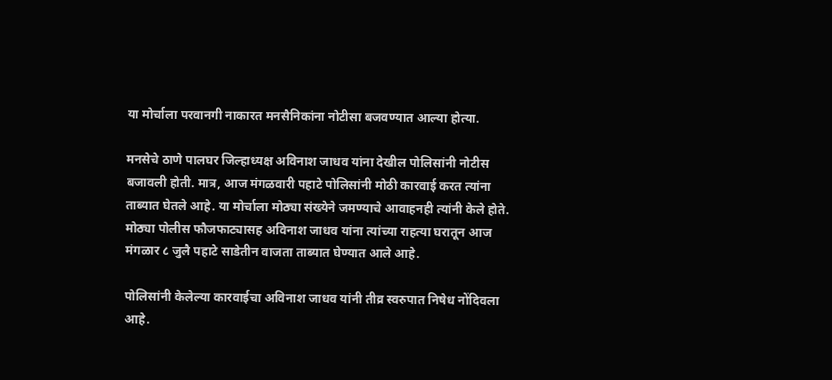या मोर्चाला परवानगी नाकारत मनसैनिकांना नोटीसा बजवण्यात आल्या होत्या.

मनसेचे ठाणे पालघर जिल्हाध्यक्ष अविनाश जाधव यांना देखील पोलिसांनी नोटीस बजावली होती. मात्र, आज मंगळवारी पहाटे पोलिसांनी मोठी कारवाई करत त्यांना ताब्यात घेतले आहे. या मोर्चाला मोठ्या संख्येने जमण्याचे आवाहनही त्यांनी केले होते. मोठ्या पोलीस फौजफाट्यासह अविनाश जाधव यांना त्यांच्या राहत्या घरातून आज मंगळार ८ जुलै पहाटे साडेतीन वाजता ताब्यात घेण्यात आले आहे.

पोलिसांनी केलेल्या कारवाईचा अविनाश जाधव यांनी तीव्र स्वरुपात निषेध नोंदिवला आहे.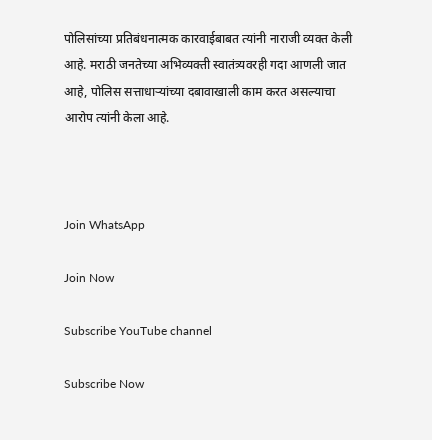पोलिसांच्या प्रतिबंधनात्मक कारवाईबाबत त्यांनी नाराजी व्यक्त केली आहे. मराठी जनतेच्या अभिव्यक्ती स्वातंत्र्यवरही गदा आणली जात आहे, पोलिस सत्ताधाऱ्यांच्या दबावाखाली काम करत असल्याचा आरोप त्यांनी केला आहे.



Join WhatsApp

Join Now

Subscribe YouTube channel

Subscribe Now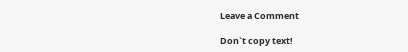Leave a Comment

Don`t copy text!